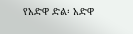የአድዋ ድል፡ አድዋ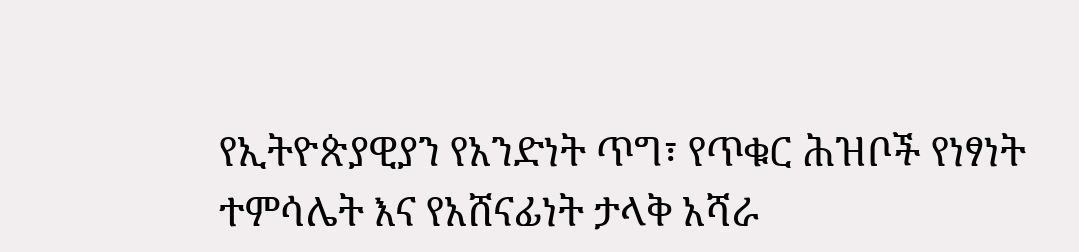የኢትዮጵያዊያን የአንድነት ጥግ፣ የጥቁር ሕዝቦች የነፃነት ተምሳሌት እና የአሸናፊነት ታላቅ አሻራ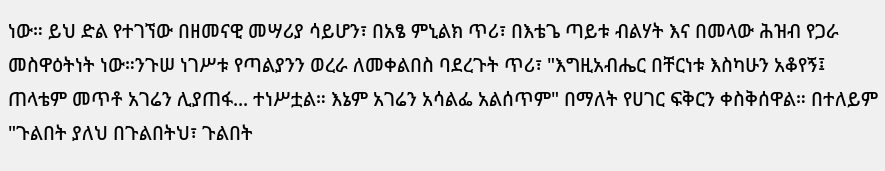ነው። ይህ ድል የተገኘው በዘመናዊ መሣሪያ ሳይሆን፣ በአፄ ምኒልክ ጥሪ፣ በእቴጌ ጣይቱ ብልሃት እና በመላው ሕዝብ የጋራ መስዋዕትነት ነው።ንጉሠ ነገሥቱ የጣልያንን ወረራ ለመቀልበስ ባደረጉት ጥሪ፣ "እግዚአብሔር በቸርነቱ እስካሁን አቆየኝ፤ ጠላቴም መጥቶ አገሬን ሊያጠፋ... ተነሥቷል። እኔም አገሬን አሳልፌ አልሰጥም" በማለት የሀገር ፍቅርን ቀስቅሰዋል። በተለይም "ጉልበት ያለህ በጉልበትህ፣ ጉልበት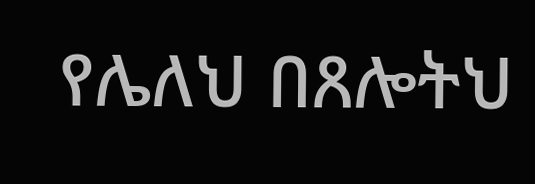የሌለህ በጸሎትህ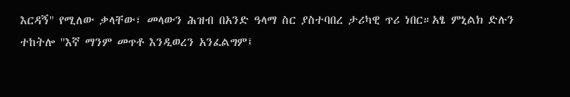እርዳኝ" የሚለው ቃላቸው፣ መላውን ሕዝብ በአንድ ዓላማ ስር ያስተባበረ ታሪካዊ ጥሪ ነበር።አፄ ምኒልክ ድሉን ተከትሎ "እኛ ማንም መጥቶ እንዲወረን አንፈልግም፤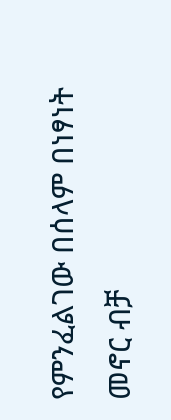የምንፈልገው በሰላም በነፃነት መኖር ብቻ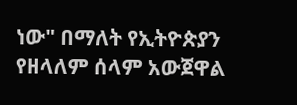ነው" በማለት የኢትዮጵያን የዘላለም ሰላም አውጀዋል